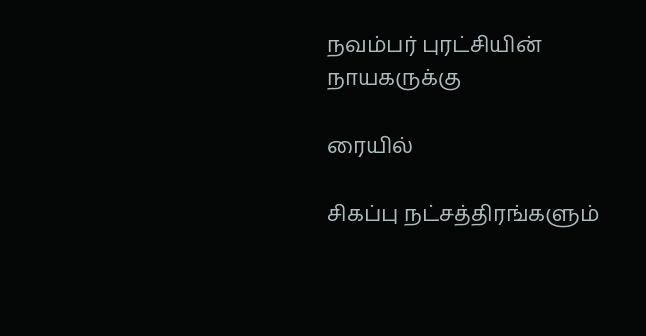நவம்பர் புரட்சியின் நாயகருக்கு

ரையில்

சிகப்பு நட்சத்திரங்களும்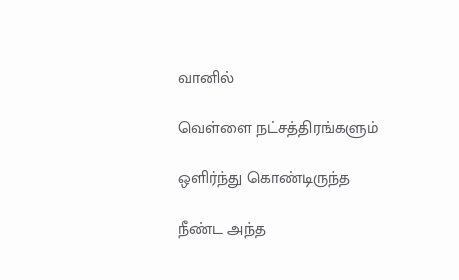வானில்

வெள்ளை நட்சத்திரங்களும்

ஒளிர்ந்து கொண்டிருந்த

நீண்ட அந்த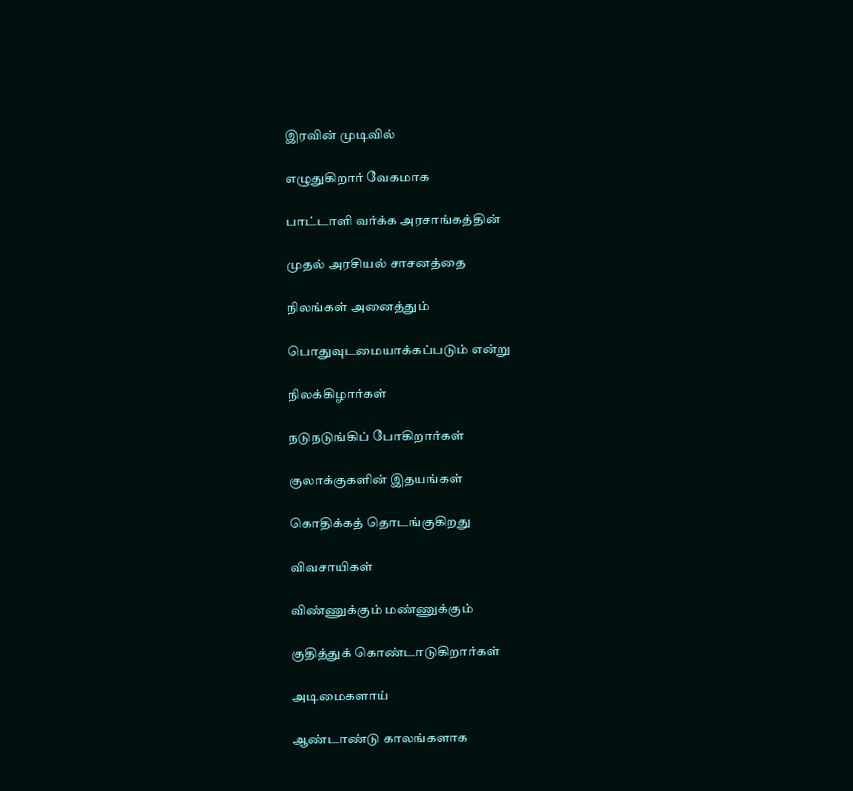இரவின் முடிவில்

எழுதுகிறார் வேகமாக

பாட்டாளி வர்க்க அரசாங்கத்தின்

முதல் அரசியல் சாசனத்தை

நிலங்கள் அனைத்தும்

பொதுவுடமையாக்கப்படும் என்று

நிலக்கிழார்கள்

நடுநடுங்கிப் போகிறார்கள்

குலாக்குகளின் இதயங்கள்

கொதிக்கத் தொடங்குகிறது

விவசாயிகள்

விண்ணுக்கும் மண்ணுக்கும்

குதித்துக் கொண்டாடுகிறார்கள்

அடிமைகளாய்

ஆண்டாண்டு காலங்களாக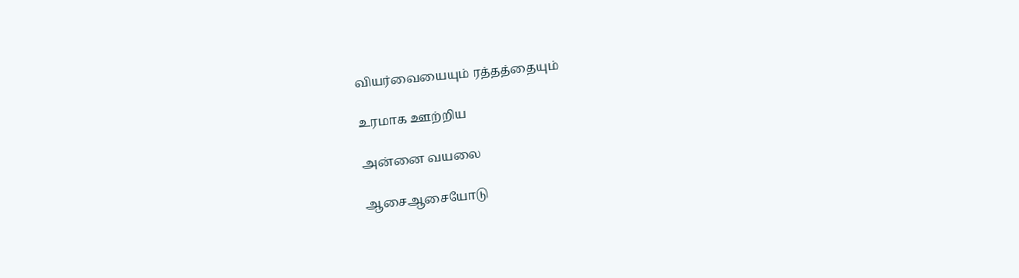வியர்வையையும் ரத்தத்தையும்

உரமாக ஊற்றிய

அன்னை வயலை

ஆசைஆசையோடு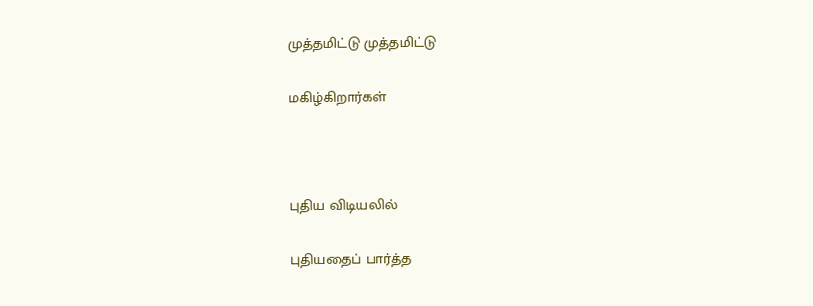முத்தமிட்டு முத்தமிட்டு

மகிழ்கிறார்கள்



புதிய விடியலில்

புதியதைப் பார்த்த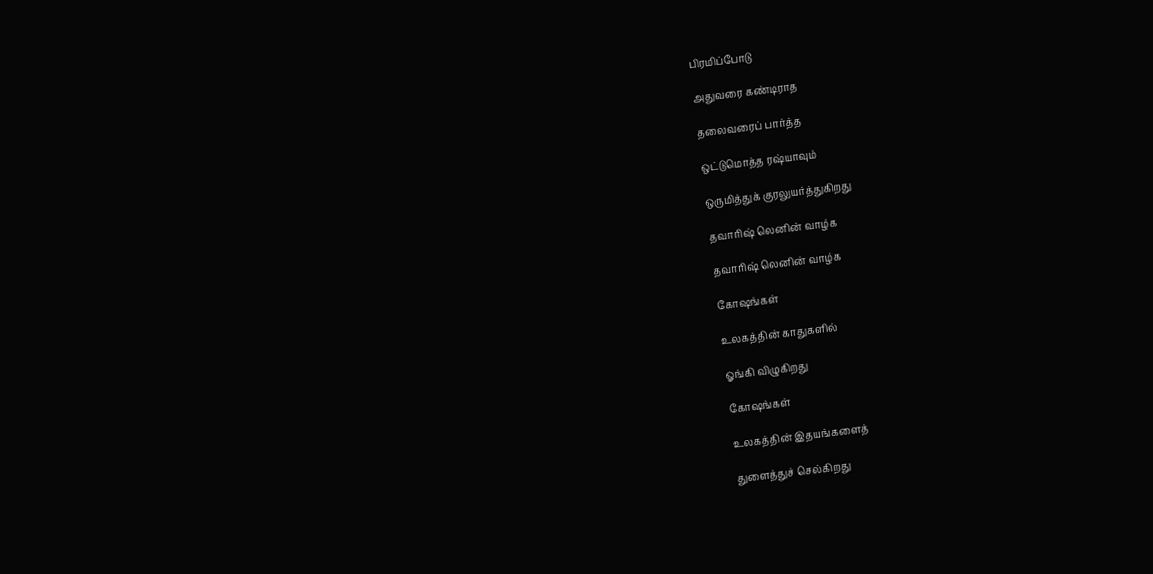பிரமிப்போடு

அதுவரை கண்டிராத

தலைவரைப் பார்த்த

ஒட்டுமொத்த ரஷ்யாவும்

ஒருமித்துக் குரலுயர்த்துகிறது

தவாரிஷ் லெனின் வாழ்க

தவாரிஷ் லெனின் வாழ்க

கோஷங்கள்

உலகத்தின் காதுகளில்

ஓங்கி விழுகிறது

கோஷங்கள்

உலகத்தின் இதயங்களைத்

துளைத்துச் செல்கிறது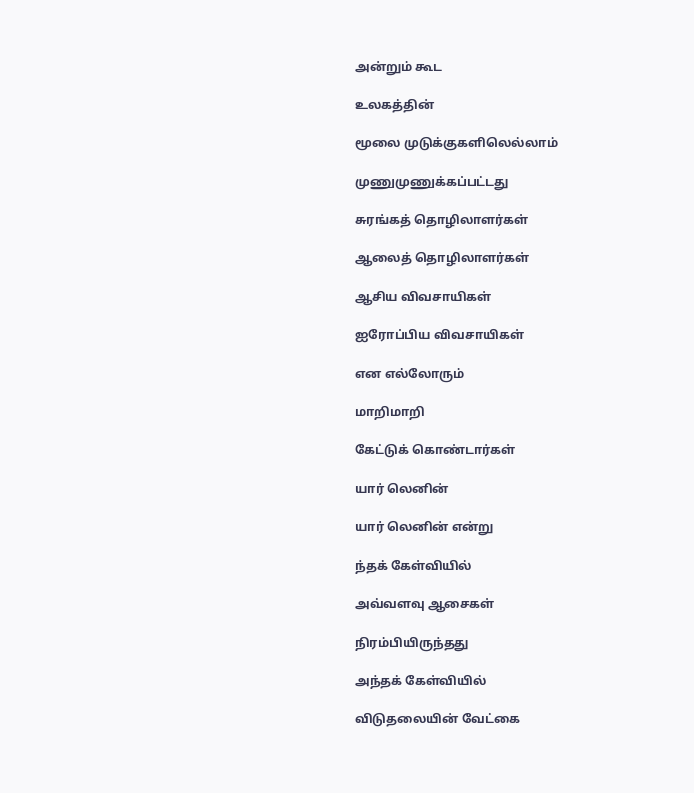அன்றும் கூட

உலகத்தின்

மூலை முடுக்குகளிலெல்லாம்

முணுமுணுக்கப்பட்டது

சுரங்கத் தொழிலாளர்கள்

ஆலைத் தொழிலாளர்கள்

ஆசிய விவசாயிகள்

ஐரோப்பிய விவசாயிகள்

என எல்லோரும்

மாறிமாறி

கேட்டுக் கொண்டார்கள்

யார் லெனின்

யார் லெனின் என்று

ந்தக் கேள்வியில்

அவ்வளவு ஆசைகள்

நிரம்பியிருந்தது

அந்தக் கேள்வியில்

விடுதலையின் வேட்கை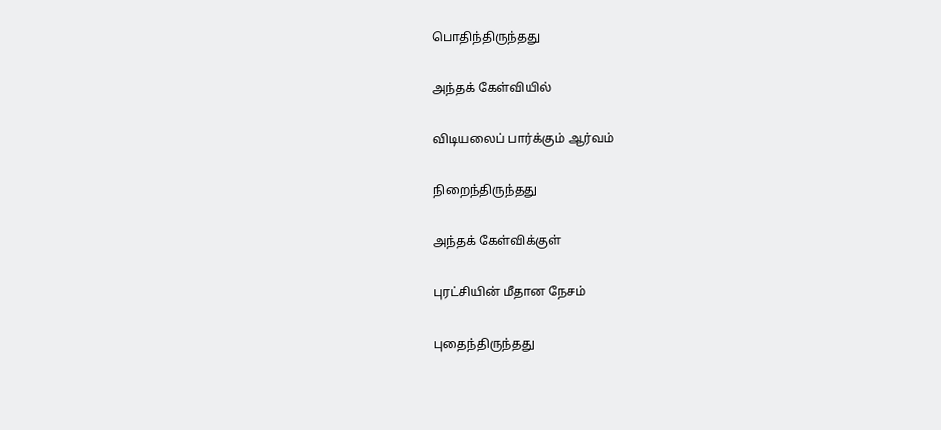பொதிந்திருந்தது

அந்தக் கேள்வியில்

விடியலைப் பார்க்கும் ஆர்வம்

நிறைந்திருந்தது

அந்தக் கேள்விக்குள்

புரட்சியின் மீதான நேசம்

புதைந்திருந்தது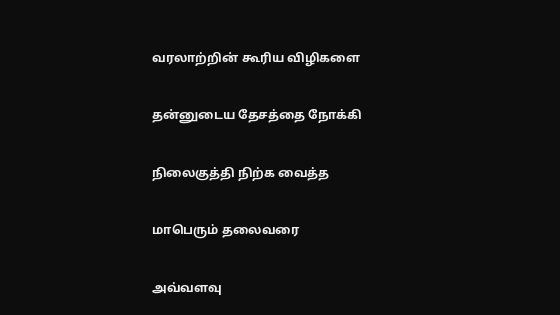வரலாற்றின் கூரிய விழிகளை

தன்னுடைய தேசத்தை நோக்கி

நிலைகுத்தி நிற்க வைத்த

மாபெரும் தலைவரை

அவ்வளவு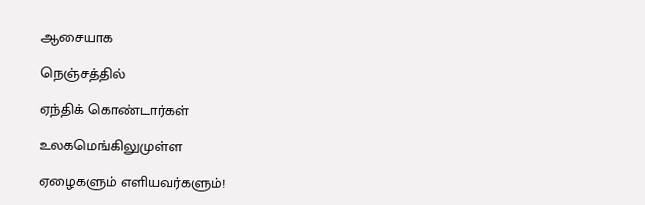ஆசையாக

நெஞ்சத்தில்

ஏந்திக் கொண்டார்கள்

உலகமெங்கிலுமுள்ள

ஏழைகளும் எளியவர்களும்!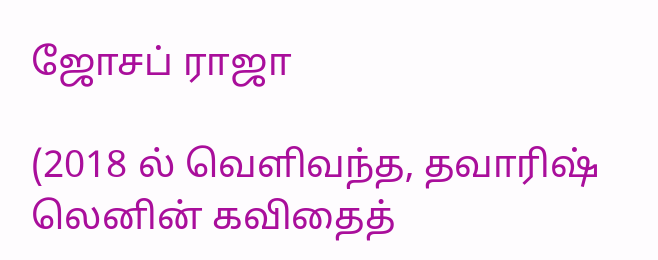ஜோசப் ராஜா

(2018 ல் வெளிவந்த, தவாரிஷ் லெனின் கவிதைத்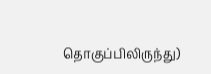தொகுப்பிலிருந்து)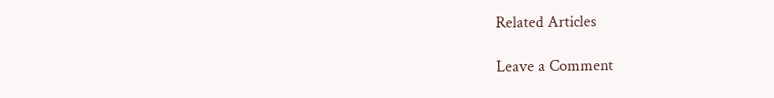Related Articles

Leave a Comment